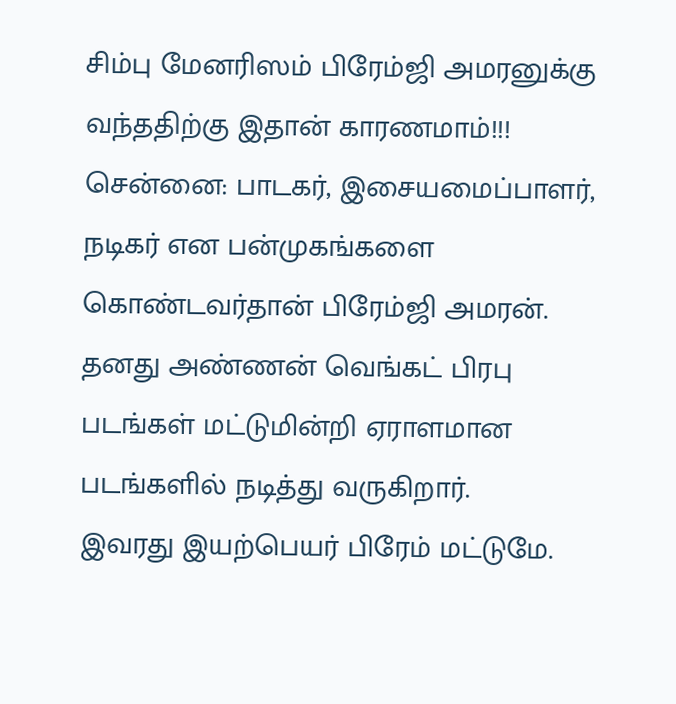சிம்பு மேனரிஸம் பிரேம்ஜி அமரனுக்கு வந்ததிற்கு இதான் காரணமாம்!!!
சென்னை: பாடகர், இசையமைப்பாளர், நடிகர் என பன்முகங்களை கொண்டவர்தான் பிரேம்ஜி அமரன். தனது அண்ணன் வெங்கட் பிரபு படங்கள் மட்டுமின்றி ஏராளமான படங்களில் நடித்து வருகிறார்.
இவரது இயற்பெயர் பிரேம் மட்டுமே.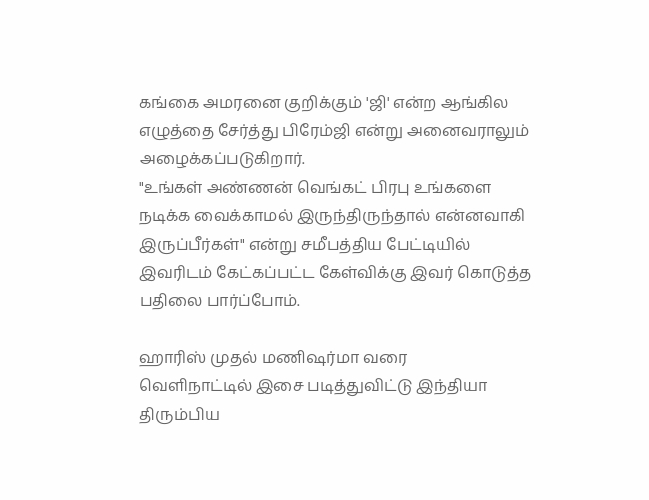கங்கை அமரனை குறிக்கும் 'ஜி' என்ற ஆங்கில எழுத்தை சேர்த்து பிரேம்ஜி என்று அனைவராலும் அழைக்கப்படுகிறார்.
"உங்கள் அண்ணன் வெங்கட் பிரபு உங்களை நடிக்க வைக்காமல் இருந்திருந்தால் என்னவாகி இருப்பீர்கள்" என்று சமீபத்திய பேட்டியில் இவரிடம் கேட்கப்பட்ட கேள்விக்கு இவர் கொடுத்த பதிலை பார்ப்போம்.

ஹாரிஸ் முதல் மணிஷர்மா வரை
வெளிநாட்டில் இசை படித்துவிட்டு இந்தியா திரும்பிய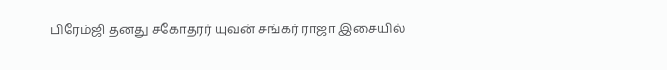பிரேம்ஜி தனது சகோதரர் யுவன் சங்கர் ராஜா இசையில்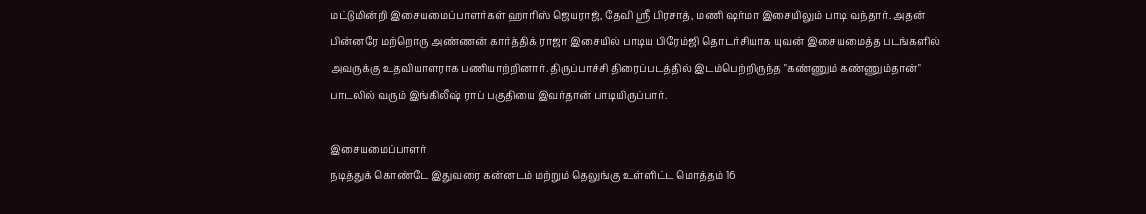மட்டுமின்றி இசையமைப்பாளர்கள் ஹாரிஸ் ஜெயராஜ், தேவி ஶ்ரீ பிரசாத், மணி ஷர்மா இசையிலும் பாடி வந்தார். அதன் பின்னரே மற்றொரு அண்ணன் கார்த்திக் ராஜா இசையில் பாடிய பிரேம்ஜி தொடர்சியாக யுவன் இசையமைத்த படங்களில் அவருக்கு உதவியாளராக பணியாற்றினார். திருப்பாச்சி திரைப்படத்தில் இடம்பெற்றிருந்த "கண்ணும் கண்ணும்தான்" பாடலில் வரும் இங்கிலீஷ் ராப் பகுதியை இவர்தான் பாடியிருப்பார்.

இசையமைப்பாளர்
நடித்துக் கொண்டே இதுவரை கன்னடம் மற்றும் தெலுங்கு உள்ளிட்ட மொத்தம் 16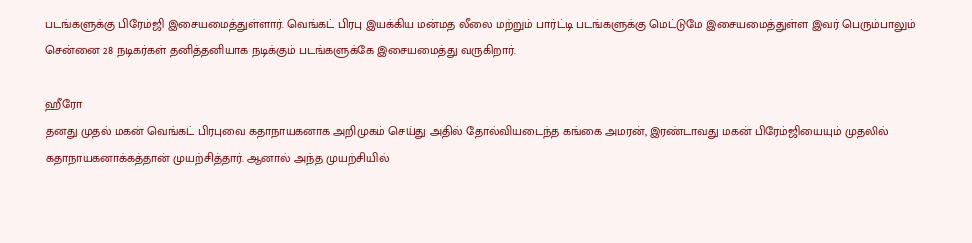படங்களுக்கு பிரேம்ஜி இசையமைத்துள்ளார். வெங்கட் பிரபு இயக்கிய மன்மத லீலை மற்றும் பார்ட்டி படங்களுக்கு மெட்டுமே இசையமைத்துள்ள இவர் பெரும்பாலும் சென்னை 28 நடிகர்கள் தனித்தனியாக நடிக்கும் படங்களுக்கே இசையமைத்து வருகிறார்.

ஹீரோ
தனது முதல் மகன் வெங்கட் பிரபுவை கதாநாயகனாக அறிமுகம் செய்து அதில் தோல்வியடைந்த கங்கை அமரன், இரண்டாவது மகன் பிரேம்ஜியையும் முதலில் கதாநாயகனாக்கத்தான் முயற்சித்தார். ஆனால் அந்த முயற்சியில்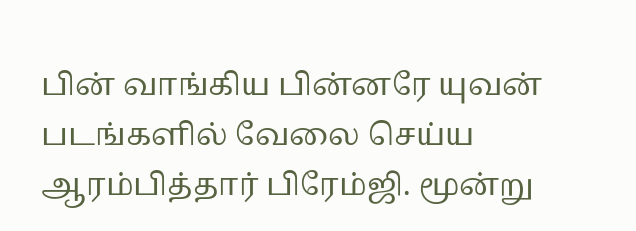பின் வாங்கிய பின்னரே யுவன் படங்களில் வேலை செய்ய ஆரம்பித்தார் பிரேம்ஜி. மூன்று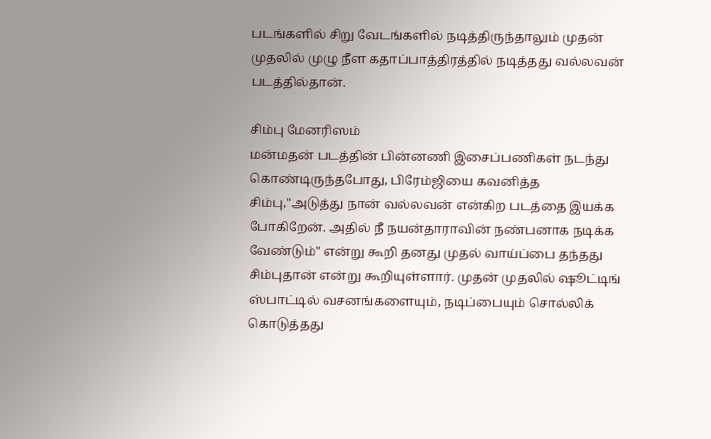படங்களில் சிறு வேடங்களில் நடித்திருந்தாலும் முதன் முதலில் முழு நீள கதாப்பாத்திரத்தில் நடித்தது வல்லவன் படத்தில்தான்.

சிம்பு மேனரிஸம்
மன்மதன் படத்தின் பின்னணி இசைப்பணிகள் நடந்து கொண்டிருந்தபோது, பிரேம்ஜியை கவனித்த சிம்பு,"அடுத்து நான் வல்லவன் என்கிற படத்தை இயக்க போகிறேன். அதில் நீ நயன்தாராவின் நண்பனாக நடிக்க வேண்டும்" என்று கூறி தனது முதல் வாய்ப்பை தந்தது சிம்புதான் என்று கூறியுள்ளார். முதன் முதலில் ஷூட்டிங் ஸ்பாட்டில் வசனங்களையும், நடிப்பையும் சொல்லிக் கொடுத்தது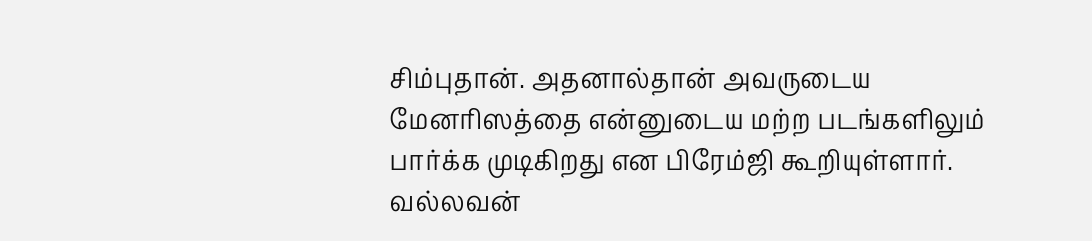சிம்புதான். அதனால்தான் அவருடைய மேனரிஸத்தை என்னுடைய மற்ற படங்களிலும் பார்க்க முடிகிறது என பிரேம்ஜி கூறியுள்ளார். வல்லவன்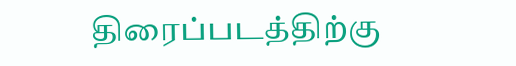திரைப்படத்திற்கு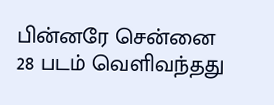பின்னரே சென்னை 28 படம் வெளிவந்தது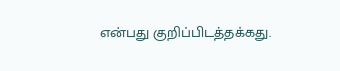என்பது குறிப்பிடத்தக்கது.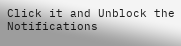Click it and Unblock the Notifications